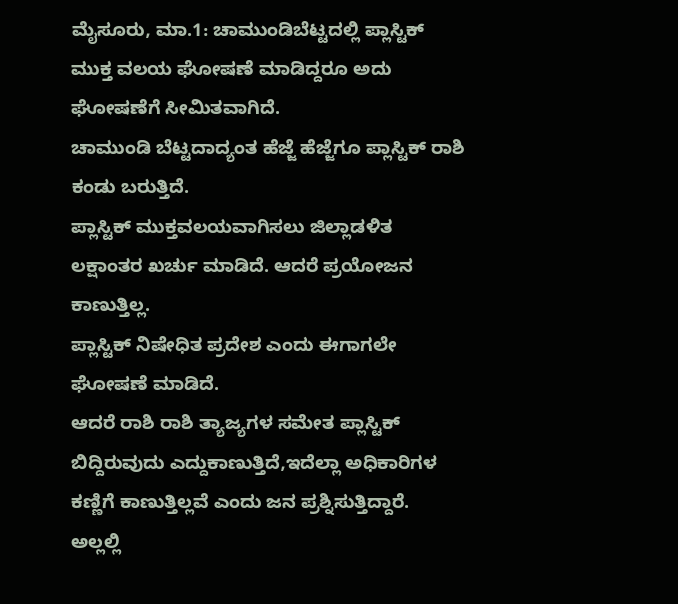ಮೈಸೂರು, ಮಾ.1: ಚಾಮುಂಡಿಬೆಟ್ಟದಲ್ಲಿ ಪ್ಲಾಸ್ಟಿಕ್ ಮುಕ್ತ ವಲಯ ಘೋಷಣೆ ಮಾಡಿದ್ದರೂ ಅದು ಘೋಷಣೆಗೆ ಸೀಮಿತವಾಗಿದೆ.
ಚಾಮುಂಡಿ ಬೆಟ್ಟದಾದ್ಯಂತ ಹೆಜ್ಜೆ ಹೆಜ್ಜೆಗೂ ಪ್ಲಾಸ್ಟಿಕ್ ರಾಶಿ ಕಂಡು ಬರುತ್ತಿದೆ.
ಪ್ಲಾಸ್ಟಿಕ್ ಮುಕ್ತವಲಯವಾಗಿಸಲು ಜಿಲ್ಲಾಡಳಿತ ಲಕ್ಷಾಂತರ ಖರ್ಚು ಮಾಡಿದೆ. ಆದರೆ ಪ್ರಯೋಜನ ಕಾಣುತ್ತಿಲ್ಲ.
ಪ್ಲಾಸ್ಟಿಕ್ ನಿಷೇಧಿತ ಪ್ರದೇಶ ಎಂದು ಈಗಾಗಲೇ ಘೋಷಣೆ ಮಾಡಿದೆ.
ಆದರೆ ರಾಶಿ ರಾಶಿ ತ್ಯಾಜ್ಯಗಳ ಸಮೇತ ಪ್ಲಾಸ್ಟಿಕ್ ಬಿದ್ದಿರುವುದು ಎದ್ದುಕಾಣುತ್ತಿದೆ,ಇದೆಲ್ಲಾ ಅಧಿಕಾರಿಗಳ ಕಣ್ಣಿಗೆ ಕಾಣುತ್ತಿಲ್ಲವೆ ಎಂದು ಜನ ಪ್ರಶ್ನಿಸುತ್ತಿದ್ದಾರೆ.
ಅಲ್ಲಲ್ಲಿ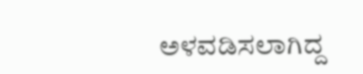ಅಳವಡಿಸಲಾಗಿದ್ದ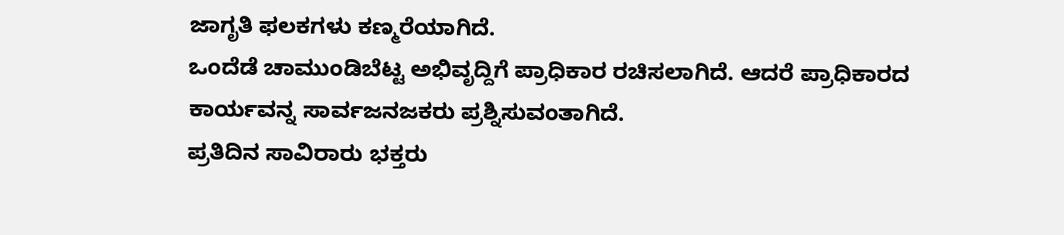ಜಾಗೃತಿ ಫಲಕಗಳು ಕಣ್ಮರೆಯಾಗಿದೆ.
ಒಂದೆಡೆ ಚಾಮುಂಡಿಬೆಟ್ಟ ಅಭಿವೃದ್ದಿಗೆ ಪ್ರಾಧಿಕಾರ ರಚಿಸಲಾಗಿದೆ. ಆದರೆ ಪ್ರಾಧಿಕಾರದ ಕಾರ್ಯವನ್ನ ಸಾರ್ವಜನಜಕರು ಪ್ರಶ್ನಿಸುವಂತಾಗಿದೆ.
ಪ್ರತಿದಿನ ಸಾವಿರಾರು ಭಕ್ತರು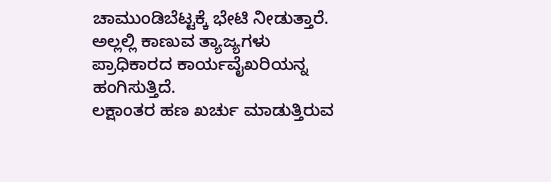ಚಾಮುಂಡಿಬೆಟ್ಟಕ್ಕೆ ಭೇಟಿ ನೀಡುತ್ತಾರೆ. ಅಲ್ಲಲ್ಲಿ ಕಾಣುವ ತ್ಯಾಜ್ಯಗಳು ಪ್ರಾಧಿಕಾರದ ಕಾರ್ಯವೈಖರಿಯನ್ನ ಹಂಗಿಸುತ್ತಿದೆ.
ಲಕ್ಷಾಂತರ ಹಣ ಖರ್ಚು ಮಾಡುತ್ತಿರುವ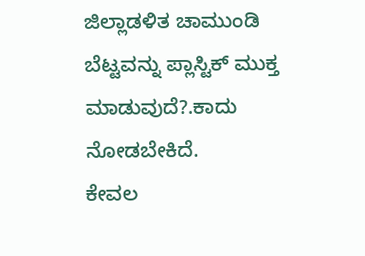ಜಿಲ್ಲಾಡಳಿತ ಚಾಮುಂಡಿ ಬೆಟ್ಟವನ್ನು ಪ್ಲಾಸ್ಟಿಕ್ ಮುಕ್ತ ಮಾಡುವುದೆ?.ಕಾದು ನೋಡಬೇಕಿದೆ.
ಕೇವಲ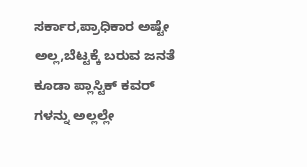ಸರ್ಕಾರ,ಪ್ರಾಧಿಕಾರ ಅಷ್ಟೇ ಅಲ್ಲ,ಬೆಟ್ಟಕ್ಕೆ ಬರುವ ಜನತೆ ಕೂಡಾ ಪ್ಲಾಸ್ಟಿಕ್ ಕವರ್ ಗಳನ್ನು ಅಲ್ಲಲ್ಲೇ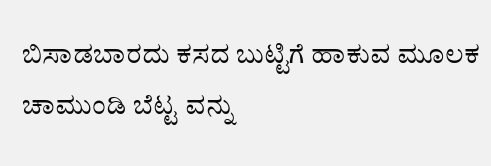ಬಿಸಾಡಬಾರದು ಕಸದ ಬುಟ್ಟಿಗೆ ಹಾಕುವ ಮೂಲಕ ಚಾಮುಂಡಿ ಬೆಟ್ಟ ವನ್ನು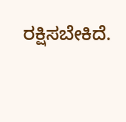ರಕ್ಷಿಸಬೇಕಿದೆ.